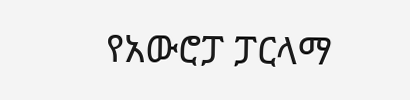የአውሮፓ ፓርላማ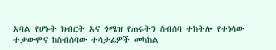አባል የሆኑት ክብርት አና ጎሜዝ የጠሩትን ስብሰባ ተከትሎ የተነሳው ተቃውሞና ከስብሰባው ተሳታፊዎች መካከል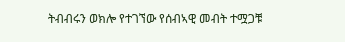ትብብሩን ወክሎ የተገኘው የሰብኣዊ መብት ተሟጋቹ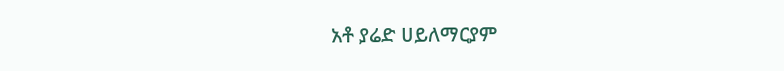አቶ ያሬድ ሀይለማርያም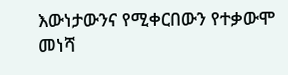እውነታውንና የሚቀርበውን የተቃውሞ መነሻ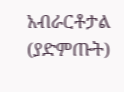አብራርቶታል (ያድምጡት)